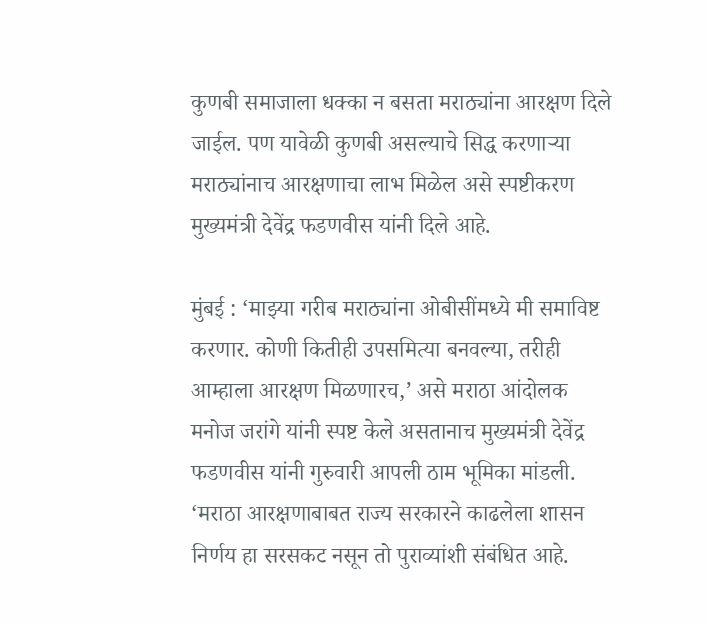कुणबी समाजाला धक्का न बसता मराठ्यांना आरक्षण दिले जाईल. पण यावेळी कुणबी असल्याचे सिद्ध करणाऱ्या मराठ्यांनाच आरक्षणाचा लाभ मिळेल असे स्पष्टीकरण मुख्यमंत्री देवेंद्र फडणवीस यांनी दिले आहे.

मुंबई : ‘माझ्या गरीब मराठ्यांना ओबीसींमध्ये मी समाविष्ट करणार. कोणी कितीही उपसमित्या बनवल्या, तरीही आम्हाला आरक्षण मिळणारच,’ असे मराठा आंदोलक मनोज जरांगे यांनी स्पष्ट केले असतानाच मुख्यमंत्री देवेंद्र फडणवीस यांनी गुरुवारी आपली ठाम भूमिका मांडली. ‘मराठा आरक्षणाबाबत राज्य सरकारने काढलेला शासन निर्णय हा सरसकट नसून तो पुराव्यांशी संबंधित आहे.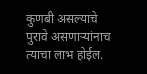कुणबी असल्याचे पुरावे असणाऱ्यांनाच त्याचा लाभ होईल.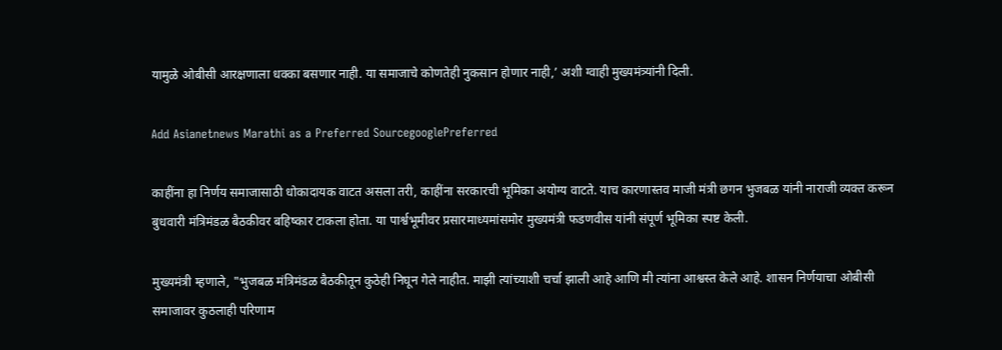यामुळे ओबीसी आरक्षणाला धक्का बसणार नाही. या समाजाचे कोणतेही नुकसान होणार नाही,’ अशी ग्वाही मुख्यमंत्र्यांनी दिली.

Add Asianetnews Marathi as a Preferred SourcegooglePreferred

काहींना हा निर्णय समाजासाठी धोकादायक वाटत असला तरी, काहींना सरकारची भूमिका अयोग्य वाटते. याच कारणास्तव माजी मंत्री छगन भुजबळ यांनी नाराजी व्यक्त करून बुधवारी मंत्रिमंडळ बैठकीवर बहिष्कार टाकला होता. या पार्श्वभूमीवर प्रसारमाध्यमांसमोर मुख्यमंत्री फडणवीस यांनी संपूर्ण भूमिका स्पष्ट केली.

मुख्यमंत्री म्हणाले, "भुजबळ मंत्रिमंडळ बैठकीतून कुठेही निघून गेले नाहीत. माझी त्यांच्याशी चर्चा झाली आहे आणि मी त्यांना आश्वस्त केले आहे. शासन निर्णयाचा ओबीसी समाजावर कुठलाही परिणाम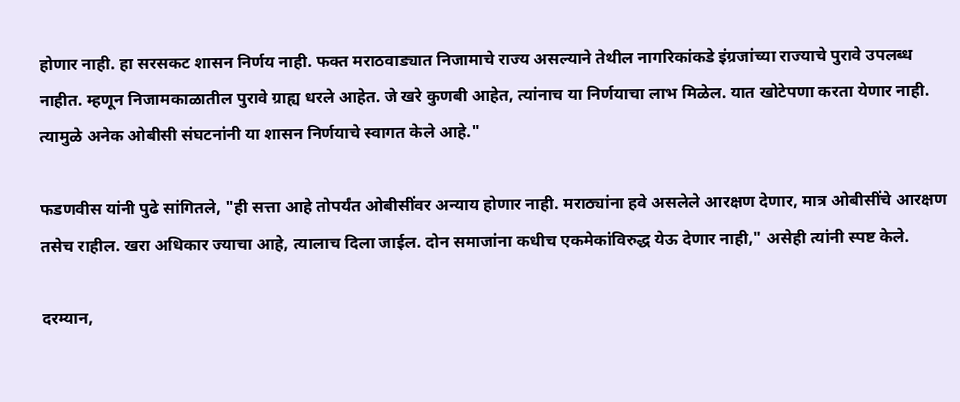होणार नाही. हा सरसकट शासन निर्णय नाही. फक्त मराठवाड्यात निजामाचे राज्य असल्याने तेथील नागरिकांकडे इंग्रजांच्या राज्याचे पुरावे उपलब्ध नाहीत. म्हणून निजामकाळातील पुरावे ग्राह्य धरले आहेत. जे खरे कुणबी आहेत, त्यांनाच या निर्णयाचा लाभ मिळेल. यात खोटेपणा करता येणार नाही. त्यामुळे अनेक ओबीसी संघटनांनी या शासन निर्णयाचे स्वागत केले आहे."

फडणवीस यांनी पुढे सांगितले, "ही सत्ता आहे तोपर्यंत ओबीसींवर अन्याय होणार नाही. मराठ्यांना हवे असलेले आरक्षण देणार, मात्र ओबीसींचे आरक्षण तसेच राहील. खरा अधिकार ज्याचा आहे, त्यालाच दिला जाईल. दोन समाजांना कधीच एकमेकांविरुद्ध येऊ देणार नाही," असेही त्यांनी स्पष्ट केले.

दरम्यान,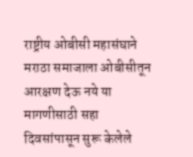राष्ट्रीय ओबीसी महासंघाने मराठा समाजाला ओबीसीतून आरक्षण देऊ नये या मागणीसाठी सहा दिवसांपासून सुरू केलेले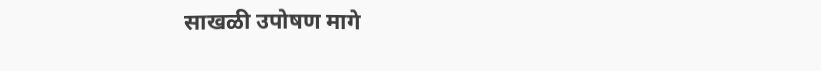साखळी उपोषण मागे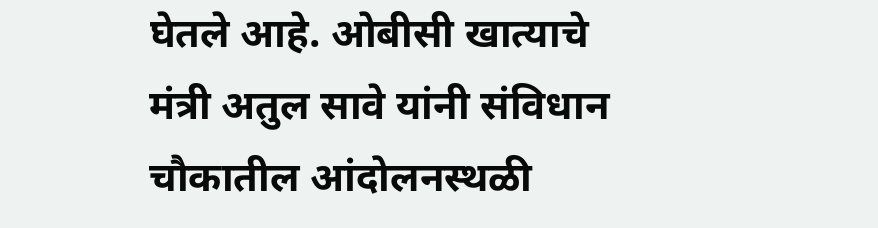घेतले आहे. ओबीसी खात्याचे मंत्री अतुल सावे यांनी संविधान चौकातील आंदोलनस्थळी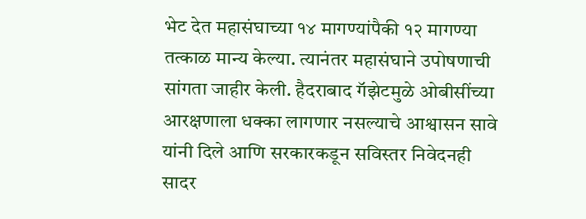भेट देत महासंघाच्या १४ मागण्यांपैकी १२ मागण्या तत्काळ मान्य केल्या. त्यानंतर महासंघाने उपोषणाची सांगता जाहीर केली. हैदराबाद गॅझेटमुळे ओबीसींच्या आरक्षणाला धक्का लागणार नसल्याचे आश्वासन सावे यांनी दिले आणि सरकारकडून सविस्तर निवेदनही सादर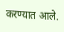करण्यात आले.